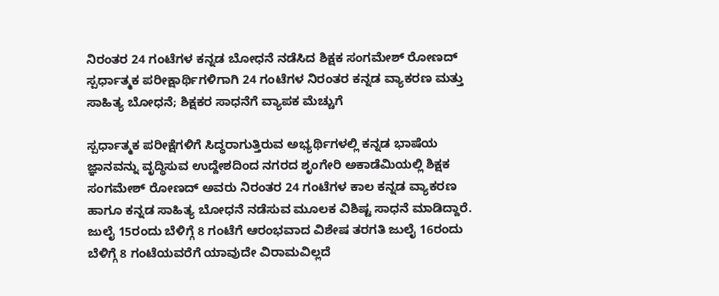ನಿರಂತರ 24 ಗಂಟೆಗಳ ಕನ್ನಡ ಬೋಧನೆ ನಡೆಸಿದ ಶಿಕ್ಷಕ ಸಂಗಮೇಶ್ ರೋಣದ್
ಸ್ಪರ್ಧಾತ್ಮಕ ಪರೀಕ್ಷಾರ್ಥಿಗಳಿಗಾಗಿ 24 ಗಂಟೆಗಳ ನಿರಂತರ ಕನ್ನಡ ವ್ಯಾಕರಣ ಮತ್ತು ಸಾಹಿತ್ಯ ಬೋಧನೆ; ಶಿಕ್ಷಕರ ಸಾಧನೆಗೆ ವ್ಯಾಪಕ ಮೆಚ್ಚುಗೆ

ಸ್ಪರ್ಧಾತ್ಮಕ ಪರೀಕ್ಷೆಗಳಿಗೆ ಸಿದ್ಧರಾಗುತ್ತಿರುವ ಅಭ್ಯರ್ಥಿಗಳಲ್ಲಿ ಕನ್ನಡ ಭಾಷೆಯ ಜ್ಞಾನವನ್ನು ವೃದ್ಧಿಸುವ ಉದ್ದೇಶದಿಂದ ನಗರದ ಶೃಂಗೇರಿ ಅಕಾಡೆಮಿಯಲ್ಲಿ ಶಿಕ್ಷಕ ಸಂಗಮೇಶ್ ರೋಣದ್ ಅವರು ನಿರಂತರ 24 ಗಂಟೆಗಳ ಕಾಲ ಕನ್ನಡ ವ್ಯಾಕರಣ ಹಾಗೂ ಕನ್ನಡ ಸಾಹಿತ್ಯ ಬೋಧನೆ ನಡೆಸುವ ಮೂಲಕ ವಿಶಿಷ್ಟ ಸಾಧನೆ ಮಾಡಿದ್ದಾರೆ.
ಜುಲೈ 15ರಂದು ಬೆಳಿಗ್ಗೆ 8 ಗಂಟೆಗೆ ಆರಂಭವಾದ ವಿಶೇಷ ತರಗತಿ ಜುಲೈ 16ರಂದು ಬೆಳಿಗ್ಗೆ 8 ಗಂಟೆಯವರೆಗೆ ಯಾವುದೇ ವಿರಾಮವಿಲ್ಲದೆ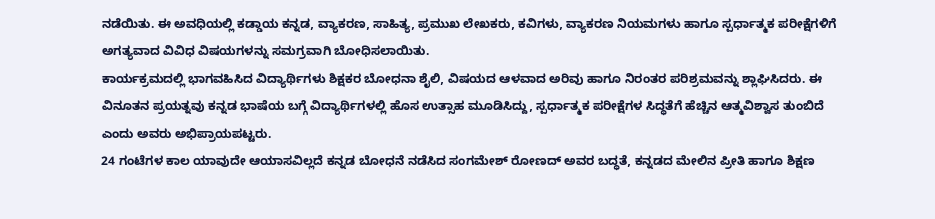ನಡೆಯಿತು. ಈ ಅವಧಿಯಲ್ಲಿ ಕಡ್ಡಾಯ ಕನ್ನಡ, ವ್ಯಾಕರಣ, ಸಾಹಿತ್ಯ, ಪ್ರಮುಖ ಲೇಖಕರು, ಕವಿಗಳು, ವ್ಯಾಕರಣ ನಿಯಮಗಳು ಹಾಗೂ ಸ್ಪರ್ಧಾತ್ಮಕ ಪರೀಕ್ಷೆಗಳಿಗೆ ಅಗತ್ಯವಾದ ವಿವಿಧ ವಿಷಯಗಳನ್ನು ಸಮಗ್ರವಾಗಿ ಬೋಧಿಸಲಾಯಿತು.
ಕಾರ್ಯಕ್ರಮದಲ್ಲಿ ಭಾಗವಹಿಸಿದ ವಿದ್ಯಾರ್ಥಿಗಳು ಶಿಕ್ಷಕರ ಬೋಧನಾ ಶೈಲಿ, ವಿಷಯದ ಆಳವಾದ ಅರಿವು ಹಾಗೂ ನಿರಂತರ ಪರಿಶ್ರಮವನ್ನು ಶ್ಲಾಘಿಸಿದರು. ಈ ವಿನೂತನ ಪ್ರಯತ್ನವು ಕನ್ನಡ ಭಾಷೆಯ ಬಗ್ಗೆ ವಿದ್ಯಾರ್ಥಿಗಳಲ್ಲಿ ಹೊಸ ಉತ್ಸಾಹ ಮೂಡಿಸಿದ್ದು, ಸ್ಪರ್ಧಾತ್ಮಕ ಪರೀಕ್ಷೆಗಳ ಸಿದ್ಧತೆಗೆ ಹೆಚ್ಚಿನ ಆತ್ಮವಿಶ್ವಾಸ ತುಂಬಿದೆ ಎಂದು ಅವರು ಅಭಿಪ್ರಾಯಪಟ್ಟರು.
24 ಗಂಟೆಗಳ ಕಾಲ ಯಾವುದೇ ಆಯಾಸವಿಲ್ಲದೆ ಕನ್ನಡ ಬೋಧನೆ ನಡೆಸಿದ ಸಂಗಮೇಶ್ ರೋಣದ್ ಅವರ ಬದ್ಧತೆ, ಕನ್ನಡದ ಮೇಲಿನ ಪ್ರೀತಿ ಹಾಗೂ ಶಿಕ್ಷಣ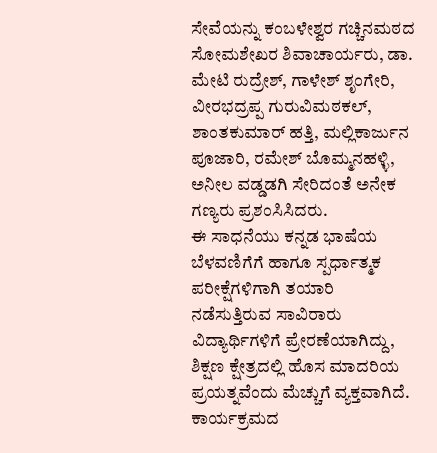ಸೇವೆಯನ್ನು ಕಂಬಳೇಶ್ವರ ಗಚ್ಚಿನಮಠದ ಸೋಮಶೇಖರ ಶಿವಾಚಾರ್ಯರು, ಡಾ. ಮೇಟಿ ರುದ್ರೇಶ್, ಗಾಳೇಶ್ ಶೃಂಗೇರಿ, ವೀರಭದ್ರಪ್ಪ ಗುರುವಿಮಠಕಲ್, ಶಾಂತಕುಮಾರ್ ಹತ್ತಿ, ಮಲ್ಲಿಕಾರ್ಜುನ ಪೂಜಾರಿ, ರಮೇಶ್ ಬೊಮ್ಮನಹಳ್ಳಿ, ಅನೀಲ ವಡ್ಡಡಗಿ ಸೇರಿದಂತೆ ಅನೇಕ ಗಣ್ಯರು ಪ್ರಶಂಸಿಸಿದರು.
ಈ ಸಾಧನೆಯು ಕನ್ನಡ ಭಾಷೆಯ ಬೆಳವಣಿಗೆಗೆ ಹಾಗೂ ಸ್ಪರ್ಧಾತ್ಮಕ ಪರೀಕ್ಷೆಗಳಿಗಾಗಿ ತಯಾರಿ ನಡೆಸುತ್ತಿರುವ ಸಾವಿರಾರು ವಿದ್ಯಾರ್ಥಿಗಳಿಗೆ ಪ್ರೇರಣೆಯಾಗಿದ್ದು, ಶಿಕ್ಷಣ ಕ್ಷೇತ್ರದಲ್ಲಿ ಹೊಸ ಮಾದರಿಯ ಪ್ರಯತ್ನವೆಂದು ಮೆಚ್ಚುಗೆ ವ್ಯಕ್ತವಾಗಿದೆ. ಕಾರ್ಯಕ್ರಮದ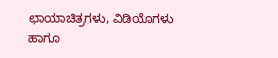ಛಾಯಾಚಿತ್ರಗಳು, ವಿಡಿಯೊಗಳು ಹಾಗೂ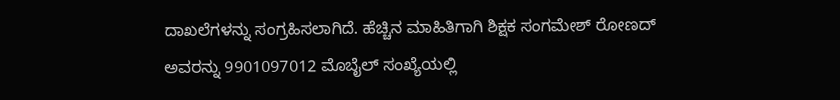ದಾಖಲೆಗಳನ್ನು ಸಂಗ್ರಹಿಸಲಾಗಿದೆ. ಹೆಚ್ಚಿನ ಮಾಹಿತಿಗಾಗಿ ಶಿಕ್ಷಕ ಸಂಗಮೇಶ್ ರೋಣದ್ ಅವರನ್ನು 9901097012 ಮೊಬೈಲ್ ಸಂಖ್ಯೆಯಲ್ಲಿ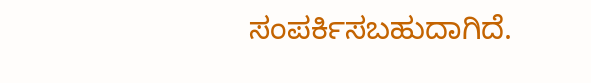ಸಂಪರ್ಕಿಸಬಹುದಾಗಿದೆ.